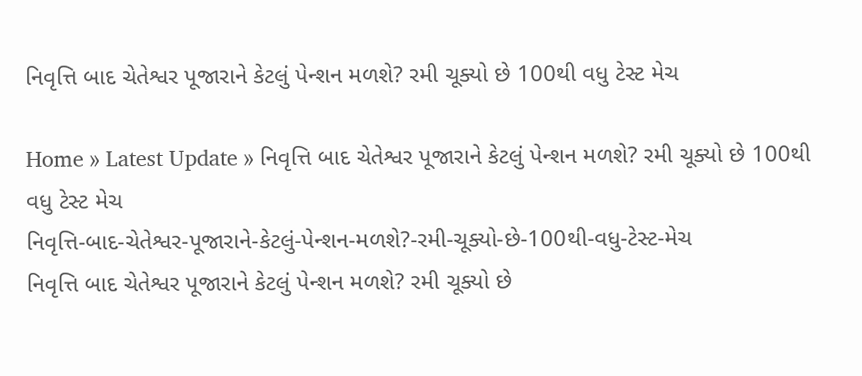નિવૃત્તિ બાદ ચેતેશ્વર પૂજારાને કેટલું પેન્શન મળશે? રમી ચૂક્યો છે 100થી વધુ ટેસ્ટ મેચ

Home » Latest Update » નિવૃત્તિ બાદ ચેતેશ્વર પૂજારાને કેટલું પેન્શન મળશે? રમી ચૂક્યો છે 100થી વધુ ટેસ્ટ મેચ
નિવૃત્તિ-બાદ-ચેતેશ્વર-પૂજારાને-કેટલું-પેન્શન-મળશે?-રમી-ચૂક્યો-છે-100થી-વધુ-ટેસ્ટ-મેચ
નિવૃત્તિ બાદ ચેતેશ્વર પૂજારાને કેટલું પેન્શન મળશે? રમી ચૂક્યો છે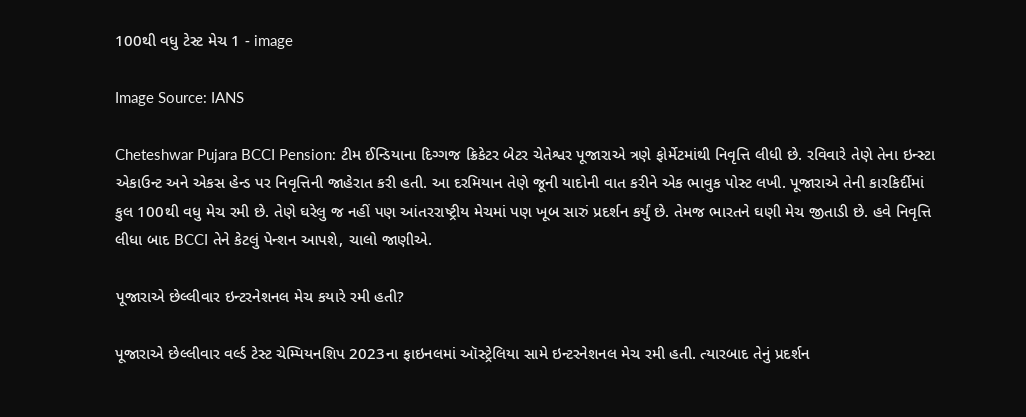100થી વધુ ટેસ્ટ મેચ 1 - image

Image Source: IANS

Cheteshwar Pujara BCCI Pension: ટીમ ઈન્ડિયાના દિગ્ગજ ક્રિકેટર બેટર ચેતેશ્વર પૂજારાએ ત્રણે ફોર્મેટમાંથી નિવૃત્તિ લીધી છે. રવિવારે તેણે તેના ઇન્સ્ટા એકાઉન્ટ અને એકસ હેન્ડ પર નિવૃત્તિની જાહેરાત કરી હતી. આ દરમિયાન તેણે જૂની યાદોની વાત કરીને એક ભાવુક પોસ્ટ લખી. પૂજારાએ તેની કારકિર્દીમાં કુલ 100થી વધુ મેચ રમી છે. તેણે ઘરેલુ જ નહીં પણ આંતરરાષ્ટ્રીય મેચમાં પણ ખૂબ સારું પ્રદર્શન કર્યું છે. તેમજ ભારતને ઘણી મેચ જીતાડી છે. હવે નિવૃત્તિ લીધા બાદ BCCI તેને કેટલું પેન્શન આપશે, ચાલો જાણીએ.

પૂજારાએ છેલ્લીવાર ઇન્ટરનેશનલ મેચ કયારે રમી હતી?

પૂજારાએ છેલ્લીવાર વર્લ્ડ ટેસ્ટ ચેમ્પિયનશિપ 2023ના ફાઇનલમાં ઑસ્ટ્રેલિયા સામે ઇન્ટરનેશનલ મેચ રમી હતી. ત્યારબાદ તેનું પ્રદર્શન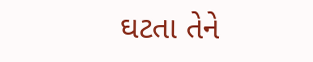ઘટતા તેને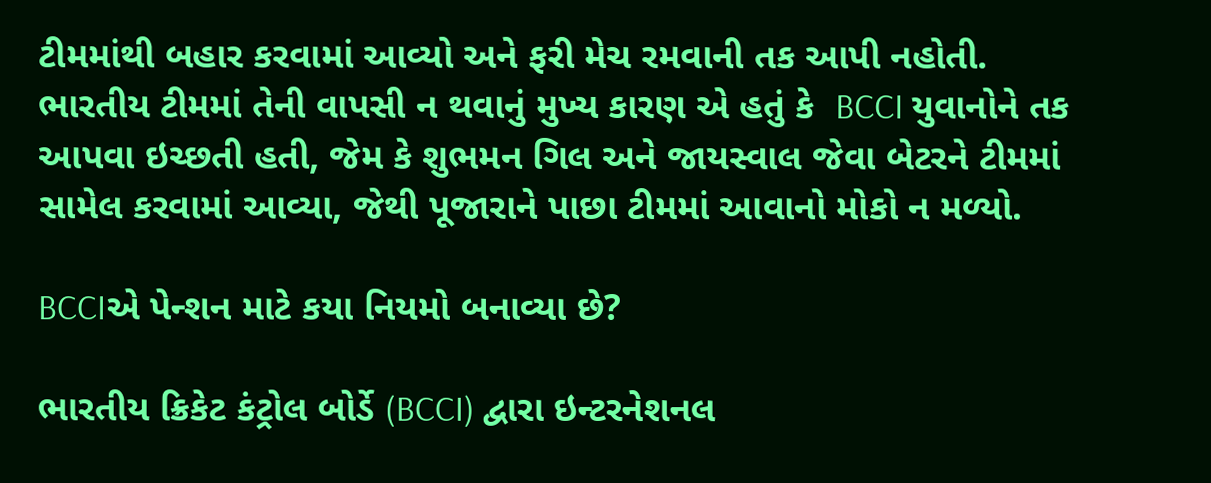ટીમમાંથી બહાર કરવામાં આવ્યો અને ફરી મેચ રમવાની તક આપી નહોતી. ભારતીય ટીમમાં તેની વાપસી ન થવાનું મુખ્ય કારણ એ હતું કે  BCCI યુવાનોને તક આપવા ઇચ્છતી હતી, જેમ કે શુભમન ગિલ અને જાયસ્વાલ જેવા બેટરને ટીમમાં સામેલ કરવામાં આવ્યા, જેથી પૂજારાને પાછા ટીમમાં આવાનો મોકો ન મળ્યો.

BCCIએ પેન્શન માટે કયા નિયમો બનાવ્યા છે?

ભારતીય ક્રિકેટ કંટ્રોલ બોર્ડે (BCCI) દ્વારા ઇન્ટરનેશનલ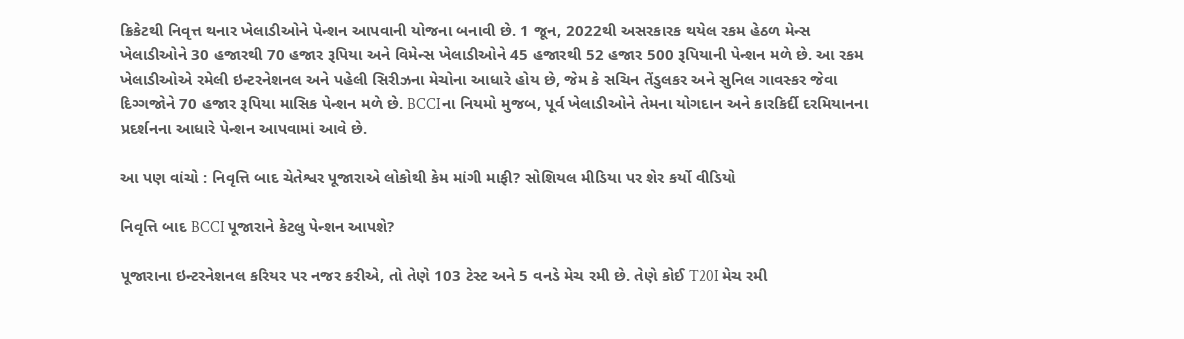ક્રિકેટથી નિવૃત્ત થનાર ખેલાડીઓને પેન્શન આપવાની યોજના બનાવી છે. 1 જૂન, 2022થી અસરકારક થયેલ રકમ હેઠળ મેન્સ ખેલાડીઓને 30 હજારથી 70 હજાર રૂપિયા અને વિમેન્સ ખેલાડીઓને 45 હજારથી 52 હજાર 500 રૂપિયાની પેન્શન મળે છે. આ રકમ ખેલાડીઓએ રમેલી ઇન્ટરનેશનલ અને પહેલી સિરીઝના મેચોના આધારે હોય છે, જેમ કે સચિન તેંડુલકર અને સુનિલ ગાવસ્કર જેવા દિગ્ગજોને 70 હજાર રૂપિયા માસિક પેન્શન મળે છે. BCCIના નિયમો મુજબ, પૂર્વ ખેલાડીઓને તેમના યોગદાન અને કારકિર્દી દરમિયાનના પ્રદર્શનના આધારે પેન્શન આપવામાં આવે છે.

આ પણ વાંચો : નિવૃત્તિ બાદ ચેતેશ્વર પૂજારાએ લોકોથી કેમ માંગી માફી? સોશિયલ મીડિયા પર શેર કર્યો વીડિયો

નિવૃત્તિ બાદ BCCI પૂજારાને કેટલુ પેન્શન આપશે?

પૂજારાના ઇન્ટરનેશનલ કરિયર પર નજર કરીએ, તો તેણે 103 ટેસ્ટ અને 5 વનડે મેચ રમી છે. તેણે કોઈ T20I મેચ રમી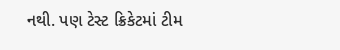નથી. પણ ટેસ્ટ ક્રિકેટમાં ટીમ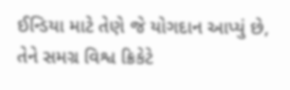ઈન્ડિયા માટે તેણે જે યોગદાન આપ્યું છે, તેને સમગ્ર વિશ્વ ક્રિકેટે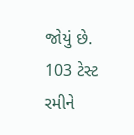જોયું છે. 103 ટેસ્ટ રમીને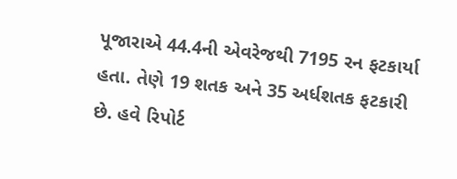પૂજારાએ 44.4ની એવરેજથી 7195 રન ફટકાર્યા હતા. તેણે 19 શતક અને 35 અર્ધશતક ફટકારી છે. હવે રિપોર્ટ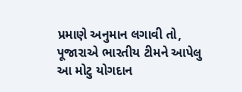પ્રમાણે અનુમાન લગાવી તો, પૂજારાએ ભારતીય ટીમને આપેલુ આ મોટુ યોગદાન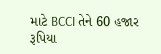માટે BCCI તેને 60 હજાર રૂપિયા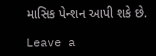માસિક પેન્શન આપી શકે છે.

Leave a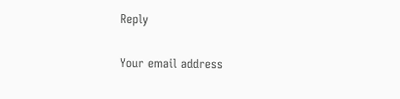Reply

Your email address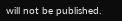will not be published.